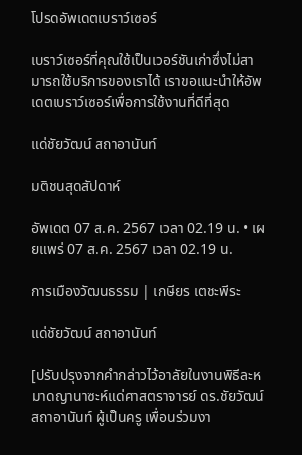โปรดอัพเดตเบราว์เซอร์

เบราว์เซอร์ที่คุณใช้เป็นเวอร์ชันเก่าซึ่งไม่สามารถใช้บริการของเราได้ เราขอแนะนำให้อัพเดตเบราว์เซอร์เพื่อการใช้งานที่ดีที่สุด

แด่ชัยวัฒน์ สถาอานันท์

มติชนสุดสัปดาห์

อัพเดต 07 ส.ค. 2567 เวลา 02.19 น. • เผยแพร่ 07 ส.ค. 2567 เวลา 02.19 น.

การเมืองวัฒนธรรม | เกษียร เตชะพีระ

แด่ชัยวัฒน์ สถาอานันท์

[ปรับปรุงจากคำกล่าวไว้อาลัยในงานพิธีละหมาดญานาซะห์แด่ศาสตราจารย์ ดร.ชัยวัฒน์ สถาอานันท์ ผู้เป็นครู เพื่อนร่วมงา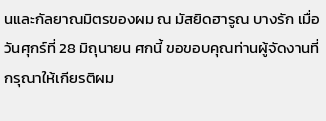นและกัลยาณมิตรของผม ณ มัสยิดฮารูณ บางรัก เมื่อวันศุกร์ที่ 28 มิถุนายน ศกนี้ ขอขอบคุณท่านผู้จัดงานที่กรุณาให้เกียรติผม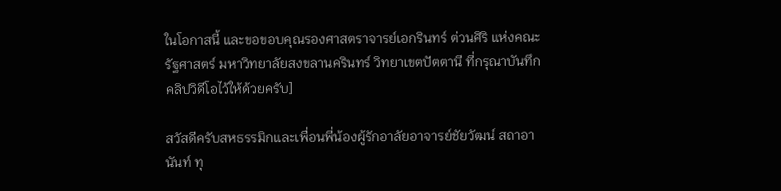ในโอกาสนี้ และขอขอบคุณรองศาสตราจารย์เอกรินทร์ ต่วนศิริ แห่งคณะรัฐศาสตร์ มหาวิทยาลัยสงขลานครินทร์ วิทยาเขตปัตตานี ที่กรุณาบันทึกคลิปวิดีโอไว้ให้ด้วยครับ]

สวัสดีครับสหธรรมิกและเพื่อนพี่น้องผู้รักอาลัยอาจารย์ชัยวัฒน์ สถาอานันท์ ทุ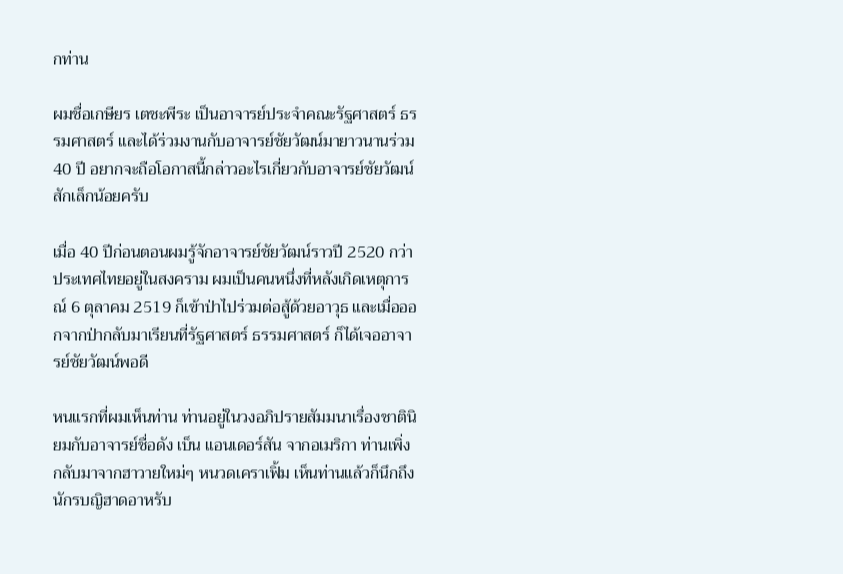กท่าน

ผมชื่อเกษียร เตชะพีระ เป็นอาจารย์ประจำคณะรัฐศาสตร์ ธรรมศาสตร์ และได้ร่วมงานกับอาจารย์ชัยวัฒน์มายาวนานร่วม 40 ปี อยากจะถือโอกาสนี้กล่าวอะไรเกี่ยวกับอาจารย์ชัยวัฒน์สักเล็กน้อยครับ

เมื่อ 40 ปีก่อนตอนผมรู้จักอาจารย์ชัยวัฒน์ราวปี 2520 กว่า ประเทศไทยอยู่ในสงคราม ผมเป็นคนหนึ่งที่หลังเกิดเหตุการณ์ 6 ตุลาคม 2519 ก็เข้าป่าไปร่วมต่อสู้ด้วยอาวุธ และเมื่อออกจากป่ากลับมาเรียนที่รัฐศาสตร์ ธรรมศาสตร์ ก็ได้เจออาจารย์ชัยวัฒน์พอดี

หนแรกที่ผมเห็นท่าน ท่านอยู่ในวงอภิปรายสัมมนาเรื่องชาตินิยมกับอาจารย์ชื่อดัง เบ็น แอนเดอร์สัน จากอเมริกา ท่านเพิ่งกลับมาจากฮาวายใหม่ๆ หนวดเคราเฟิ้ม เห็นท่านแล้วก็นึกถึงนักรบญิฮาดอาหรับ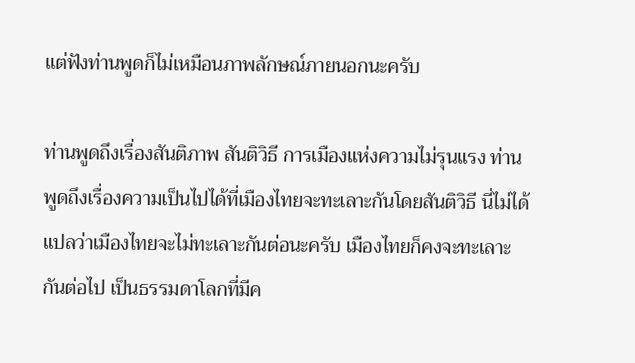แต่ฟังท่านพูดก็ไม่เหมือนภาพลักษณ์ภายนอกนะครับ

ท่านพูดถึงเรื่องสันติภาพ สันติวิธี การเมืองแห่งความไม่รุนแรง ท่านพูดถึงเรื่องความเป็นไปได้ที่เมืองไทยจะทะเลาะกันโดยสันติวิธี นี่ไม่ได้แปลว่าเมืองไทยจะไม่ทะเลาะกันต่อนะครับ เมืองไทยก็คงจะทะเลาะกันต่อไป เป็นธรรมดาโลกที่มีค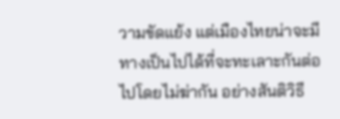วามขัดแย้ง แต่เมืองไทยน่าจะมีทางเป็นไปได้ที่จะทะเลาะกันต่อไปโดยไม่ฆ่ากัน อย่างสันติวิธี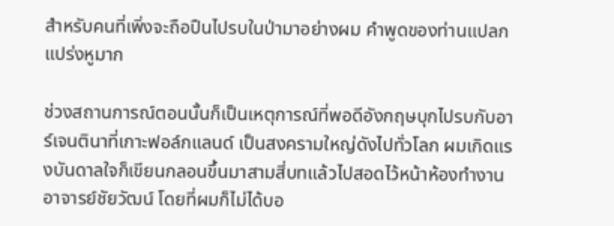สำหรับคนที่เพิ่งจะถือปืนไปรบในป่ามาอย่างผม คำพูดของท่านแปลกแปร่งหูมาก

ช่วงสถานการณ์ตอนนั้นก็เป็นเหตุการณ์ที่พอดีอังกฤษบุกไปรบกับอาร์เจนตินาที่เกาะฟอล์กแลนด์ เป็นสงครามใหญ่ดังไปทั่วโลก ผมเกิดแรงบันดาลใจก็เขียนกลอนขึ้นมาสามสี่บทแล้วไปสอดไว้หน้าห้องทำงานอาจารย์ชัยวัฒน์ โดยที่ผมก็ไม่ได้บอ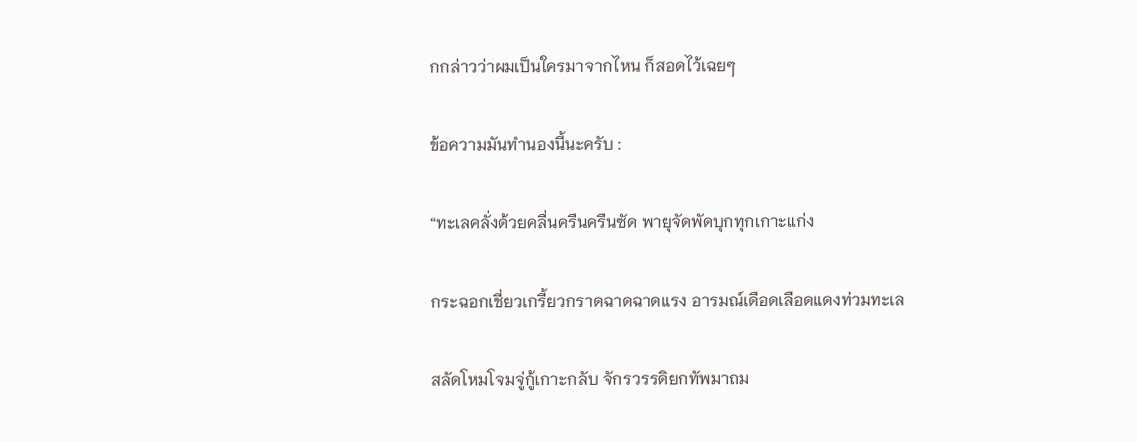กกล่าวว่าผมเป็นใครมาจากไหน ก็สอดไว้เฉยๆ

ข้อความมันทำนองนี้นะครับ :

“ทะเลคลั่งด้วยคลื่นครืนครืนซัด พายุจัดพัดบุกทุกเกาะแก่ง

กระฉอกเชี่ยวเกรี้ยวกราดฉาดฉาดแรง อารมณ์เดือดเลือดแดงท่วมทะเล

สลัดโหมโจมจู่กู้เกาะกลับ จักรวรรดิยกทัพมาถม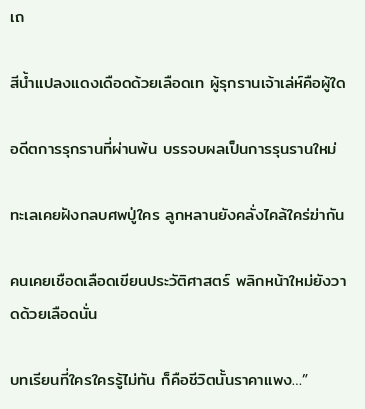เถ

สีน้ำแปลงแดงเดือดด้วยเลือดเท ผู้รุกรานเจ้าเล่ห์คือผู้ใด

อดีตการรุกรานที่ผ่านพ้น บรรจบผลเป็นการรุนรานใหม่

ทะเลเคยฝังกลบศพปู่ใคร ลูกหลานยังคลั่งไคล้ใคร่ฆ่ากัน

คนเคยเชือดเลือดเขียนประวัติศาสตร์ พลิกหน้าใหม่ยังวาดด้วยเลือดนั่น

บทเรียนที่ใครใครรู้ไม่ทัน ก็คือชีวิตนั้นราคาแพง…”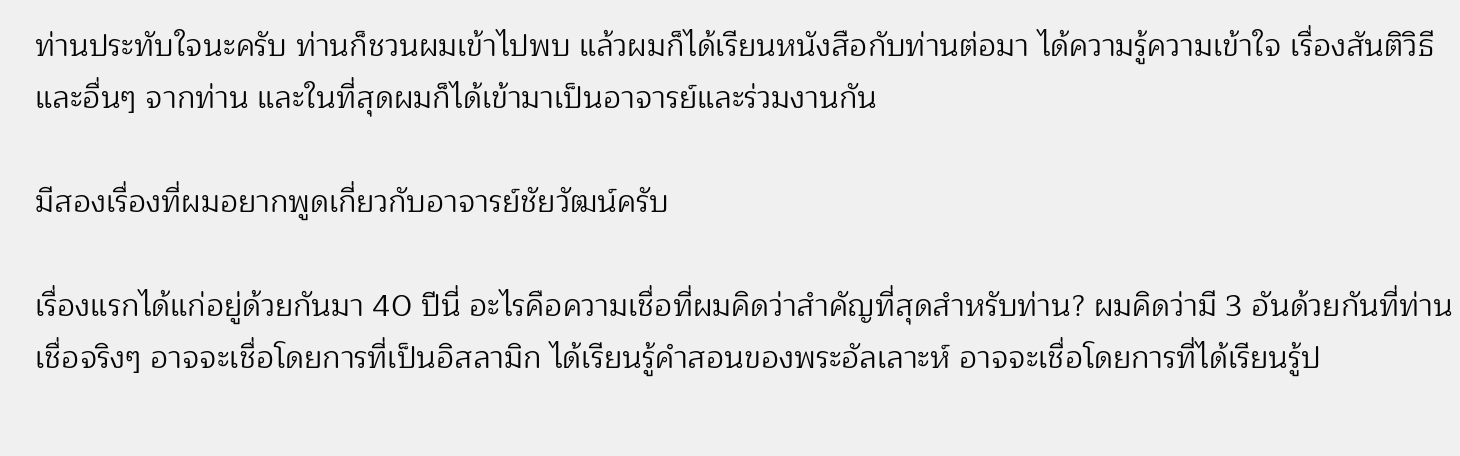ท่านประทับใจนะครับ ท่านก็ชวนผมเข้าไปพบ แล้วผมก็ได้เรียนหนังสือกับท่านต่อมา ได้ความรู้ความเข้าใจ เรื่องสันติวิธีและอื่นๆ จากท่าน และในที่สุดผมก็ได้เข้ามาเป็นอาจารย์และร่วมงานกัน

มีสองเรื่องที่ผมอยากพูดเกี่ยวกับอาจารย์ชัยวัฒน์ครับ

เรื่องแรกได้แก่อยู่ด้วยกันมา 40 ปีนี่ อะไรคือความเชื่อที่ผมคิดว่าสำคัญที่สุดสำหรับท่าน? ผมคิดว่ามี 3 อันด้วยกันที่ท่านเชื่อจริงๆ อาจจะเชื่อโดยการที่เป็นอิสลามิก ได้เรียนรู้คำสอนของพระอัลเลาะห์ อาจจะเชื่อโดยการที่ได้เรียนรู้ป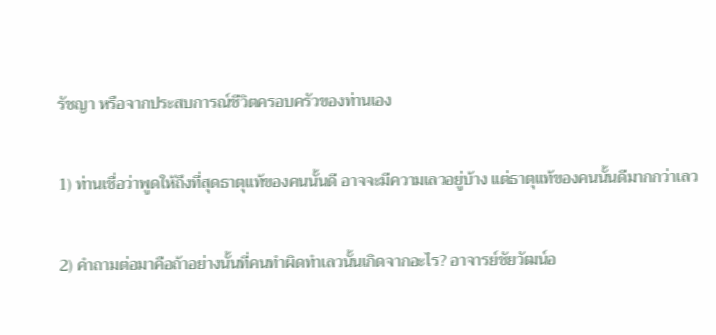รัชญา หรือจากประสบการณ์ชีวิตครอบครัวของท่านเอง

1) ท่านเชื่อว่าพูดให้ถึงที่สุดธาตุแท้ของคนนั้นดี อาจจะมีความเลวอยู่บ้าง แต่ธาตุแท้ของคนนั้นดีมากกว่าเลว

2) คำถามต่อมาคือถ้าอย่างนั้นที่คนทำผิดทำเลวนั้นเกิดจากอะไร? อาจารย์ชัยวัฒน์อ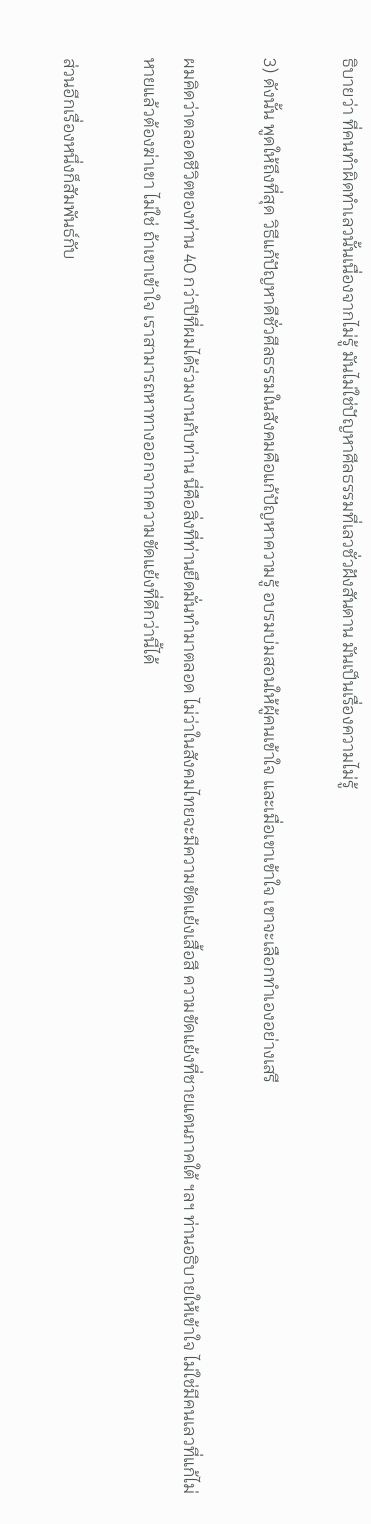ธิบายว่า ที่คนทำผิดทำเลวนั้นเนื่องจากไม่รู้ มันไม่ใช่ปัญหาศีลธรรมที่เลวชั่วฝังสันดาน มันเป็นเรื่องความไม่รู้

3) ดังนั้น พูดให้ถึงที่สุด วิธีแก้ปัญหาดีชั่วศีลธรรมในสังคมคือแก้ปัญหาความรู้ อบรมบ่มสอนให้ผู้คนเข้าใจ และเมื่อเขาเข้าใจ เขาจะเลือกทำเองอย่างเสรี

ผมคิดว่าตลอดชีวิตของท่าน 40 กว่าปีที่ผมได้ร่วมงานกับท่าน นี่คือสิ่งที่ท่านยึดมั่นทำมาตลอด ไม่ว่าในสังคมไทยจะมีความขัดแย้งเสื้อสี ความขัดแย้งที่ชายแดนภาคใต้ ฯลฯ ท่านอธิบายให้เข้าใจ ไม่ใช่มีคนเลวที่แก้ไม่หายแล้วต้องฆ่าเขา ไม่ใช่ ถ้าเขาเข้าใจ เราสามารถหาทางออกจากความขัดแย้งที่ดีกว่านี้ได้

ส่วนอีกเรื่องหนึ่งก็สัมพันธ์กับ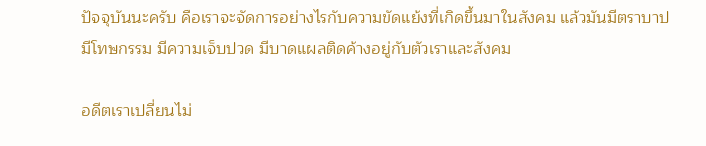ปัจจุบันนะครับ คือเราจะจัดการอย่างไรกับความขัดแย้งที่เกิดขึ้นมาในสังคม แล้วมันมีตราบาป มีโทษกรรม มีความเจ็บปวด มีบาดแผลติดค้างอยู่กับตัวเราและสังคม

อดีตเราเปลี่ยนไม่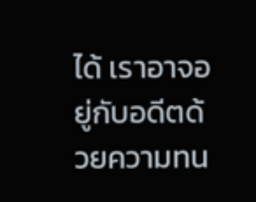ได้ เราอาจอยู่กับอดีตด้วยความทน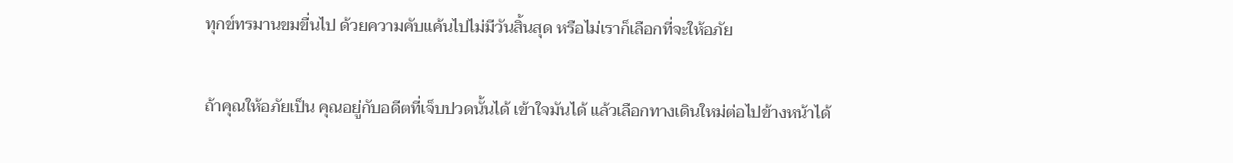ทุกข์ทรมานขมขื่นไป ด้วยความคับแค้นไปไม่มีวันสิ้นสุด หรือไม่เราก็เลือกที่จะให้อภัย

ถ้าคุณให้อภัยเป็น คุณอยู่กับอดีตที่เจ็บปวดนั้นได้ เข้าใจมันได้ แล้วเลือกทางเดินใหม่ต่อไปข้างหน้าได้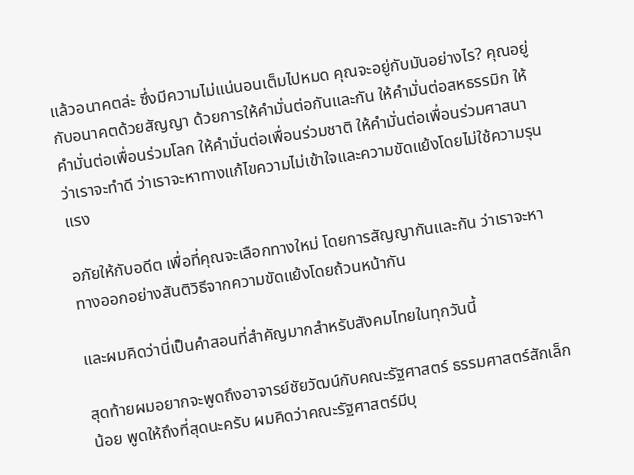แล้วอนาคตล่ะ ซึ่งมีความไม่แน่นอนเต็มไปหมด คุณจะอยู่กับมันอย่างไร? คุณอยู่กับอนาคตด้วยสัญญา ด้วยการให้คำมั่นต่อกันและกัน ให้คำมั่นต่อสหธรรมิก ให้คำมั่นต่อเพื่อนร่วมโลก ให้คำมั่นต่อเพื่อนร่วมชาติ ให้คำมั่นต่อเพื่อนร่วมศาสนา ว่าเราจะทำดี ว่าเราจะหาทางแก้ไขความไม่เข้าใจและความขัดแย้งโดยไม่ใช้ความรุนแรง

อภัยให้กับอดีต เพื่อที่คุณจะเลือกทางใหม่ โดยการสัญญากันและกัน ว่าเราจะหาทางออกอย่างสันติวิธีจากความขัดแย้งโดยถ้วนหน้ากัน

และผมคิดว่านี่เป็นคำสอนที่สำคัญมากสำหรับสังคมไทยในทุกวันนี้

สุดท้ายผมอยากจะพูดถึงอาจารย์ชัยวัฒน์กับคณะรัฐศาสตร์ ธรรมศาสตร์สักเล็กน้อย พูดให้ถึงที่สุดนะครับ ผมคิดว่าคณะรัฐศาสตร์มีบุ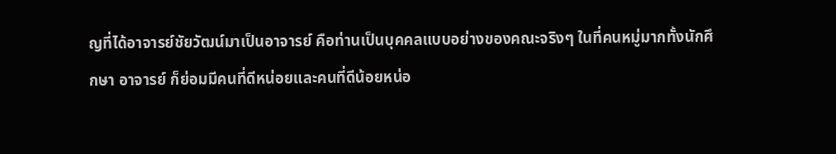ญที่ได้อาจารย์ชัยวัฒน์มาเป็นอาจารย์ คือท่านเป็นบุคคลแบบอย่างของคณะจริงๆ ในที่คนหมู่มากทั้งนักศึกษา อาจารย์ ก็ย่อมมีคนที่ดีหน่อยและคนที่ดีน้อยหน่อ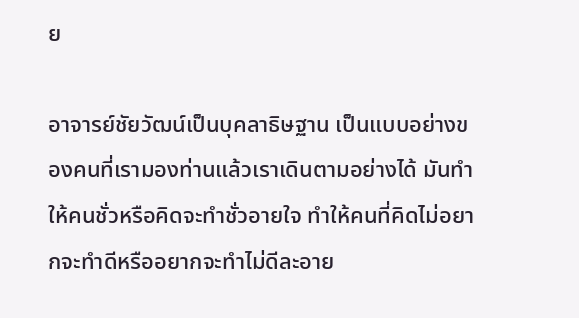ย

อาจารย์ชัยวัฒน์เป็นบุคลาธิษฐาน เป็นแบบอย่างของคนที่เรามองท่านแล้วเราเดินตามอย่างได้ มันทำให้คนชั่วหรือคิดจะทำชั่วอายใจ ทำให้คนที่คิดไม่อยากจะทำดีหรืออยากจะทำไม่ดีละอาย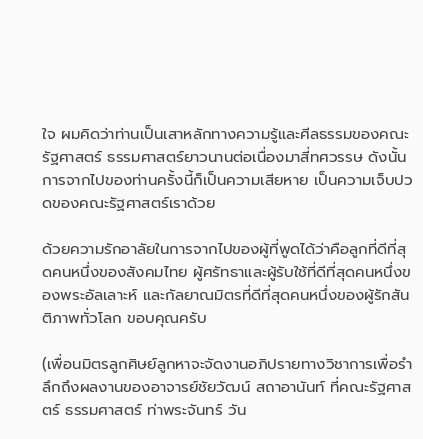ใจ ผมคิดว่าท่านเป็นเสาหลักทางความรู้และศีลธรรมของคณะรัฐศาสตร์ ธรรมศาสตร์ยาวนานต่อเนื่องมาสี่ทศวรรษ ดังนั้น การจากไปของท่านครั้งนี้ก็เป็นความเสียหาย เป็นความเจ็บปวดของคณะรัฐศาสตร์เราด้วย

ด้วยความรักอาลัยในการจากไปของผู้ที่พูดได้ว่าคือลูกที่ดีที่สุดคนหนึ่งของสังคมไทย ผู้ศรัทธาและผู้รับใช้ที่ดีที่สุดคนหนึ่งของพระอัลเลาะห์ และกัลยาณมิตรที่ดีที่สุดคนหนึ่งของผู้รักสันติภาพทั่วโลก ขอบคุณครับ

(เพื่อนมิตรลูกศิษย์ลูกหาจะจัดงานอภิปรายทางวิชาการเพื่อรำลึกถึงผลงานของอาจารย์ชัยวัฒน์ สถาอานันท์ ที่คณะรัฐศาสตร์ ธรรมศาสตร์ ท่าพระจันทร์ วัน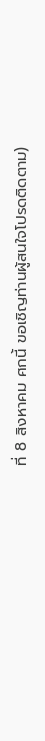ที่ 8 สิงหาคม ศกนี้ ขอเชิญท่านผู้สนใจโปรดติดตาม)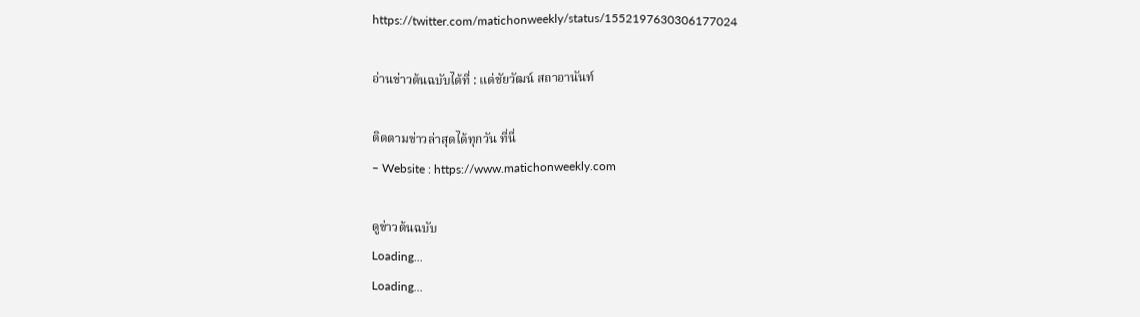https://twitter.com/matichonweekly/status/1552197630306177024

อ่านข่าวต้นฉบับได้ที่ : แด่ชัยวัฒน์ สถาอานันท์

ติดตามข่าวล่าสุดได้ทุกวัน ที่นี่
– Website : https://www.matichonweekly.com

ดูข่าวต้นฉบับ
Loading...
Loading...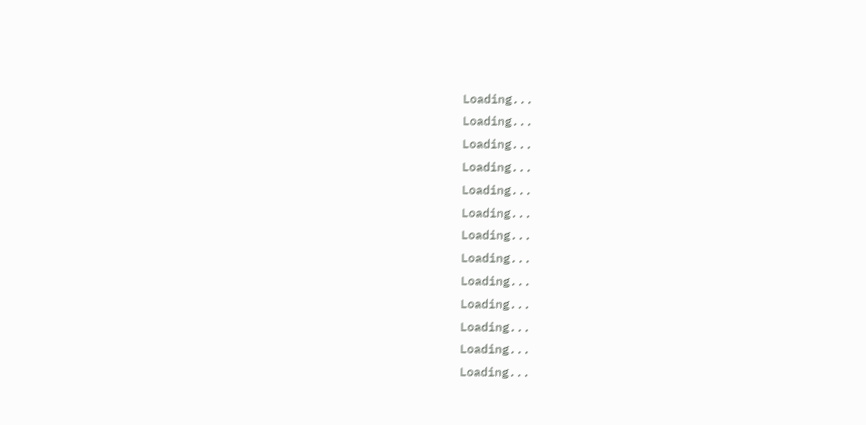Loading...
Loading...
Loading...
Loading...
Loading...
Loading...
Loading...
Loading...
Loading...
Loading...
Loading...
Loading...
Loading...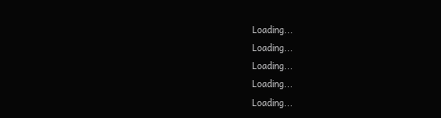Loading...
Loading...
Loading...
Loading...
Loading...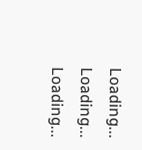Loading...
Loading...
Loading...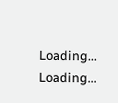Loading...
Loading...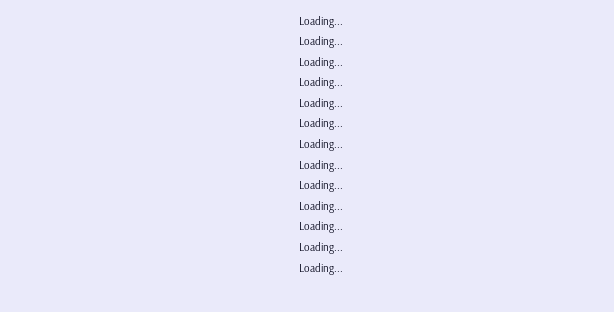Loading...
Loading...
Loading...
Loading...
Loading...
Loading...
Loading...
Loading...
Loading...
Loading...
Loading...
Loading...
Loading...